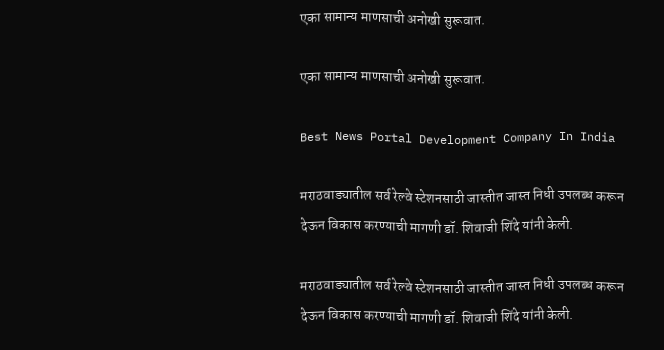एका सामान्य माणसाची‌ अनोखी सुरूवात.

एका सामान्य माणसाची‌ अनोखी सुरूवात.

Best News Portal Development Company In India

मराठवाड्यातील सर्व रेल्वे स्टेशनसाठी जास्तीत जास्त निधी उपलब्ध करून देऊन विकास करण्याची मागणी डॉ. शिवाजी शिंदे यांनी केली.

मराठवाड्यातील सर्व रेल्वे स्टेशनसाठी जास्तीत जास्त निधी उपलब्ध करून देऊन विकास करण्याची मागणी डॉ. शिवाजी शिंदे यांनी केली.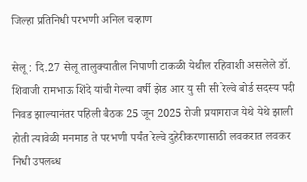जिल्हा प्रतिनिधी परभणी अनिल चव्हाण

सेलू : दि.27 सेलू तालुक्यातील निपाणी टाकळी येथील रहिवाशी असलेले डॉ. शिवाजी रामभाऊ शिंदे यांची गेल्या वर्षी झेड आर यु सी सी रेल्वे बोर्ड सदस्य पदी निवड झाल्यानंतर पहिली बैठक 25 जून 2025 रोजी प्रयागराज येथे येथे झाली होती त्यावेळी मनमाड ते परभणी पर्यंत रेल्वे दुहेरीकरणासाठी लवकरात लवकर निधी उपलब्ध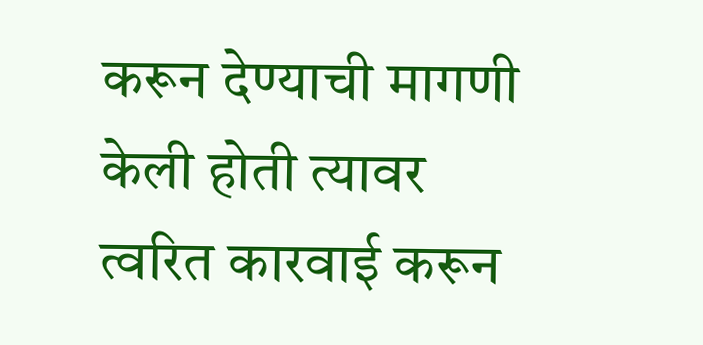करून देण्याची मागणी केली होती त्यावर त्वरित कारवाई करून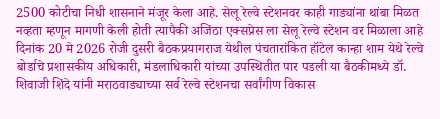2500 कोटीचा निधी शासनाने मंजूर केला आहे. सेलू रेल्वे स्टेशनवर काही गाड्यांना थांबा मिळत नव्हता म्हणून मागणी केली होती त्यापैकी अजिंठा एक्सप्रेस ला सेलू रेल्वे स्टेशन वर मिळाला आहे दिनांक 20 मे 2026 रोजी दुसरी बैठकप्रयागराज येथील पंचतारांकित हॉटेल कान्हा शाम येथे रेल्वे बोर्डाचे प्रशासकीय अधिकारी, मंडलाधिकारी यांच्या उपस्थितीत पार पडली या बैठकीमध्ये डॉ. शिवाजी शिंदे यांनी मराठवाड्याच्या सर्व रेल्वे स्टेशनचा सर्वांगीण विकास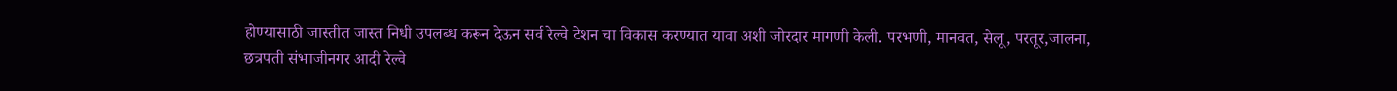होण्यासाठी जास्तीत जास्त निधी उपलब्ध करून देऊन सर्व रेल्वे टेशन चा विकास करण्यात यावा अशी जोरदार मागणी केली. परभणी, मानवत, सेलू, परतूर,जालना, छत्रपती संभाजीनगर आदी रेल्वे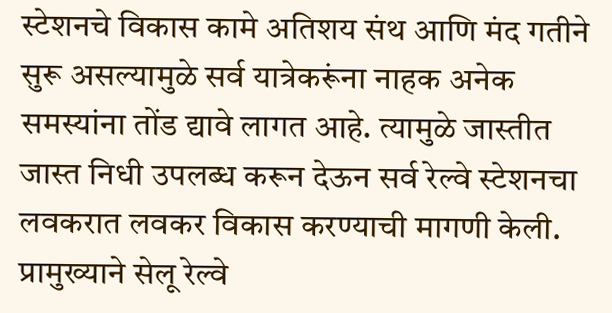स्टेशनचे विकास कामे अतिशय संथ आणि मंद गतीने सुरू असल्यामुळे सर्व यात्रेकरूंना नाहक अनेक समस्यांना तोंड द्यावे लागत आहे. त्यामुळे जास्तीत जास्त निधी उपलब्ध करून देऊन सर्व रेल्वे स्टेशनचा लवकरात लवकर विकास करण्याची मागणी केली. प्रामुख्याने सेलू रेल्वे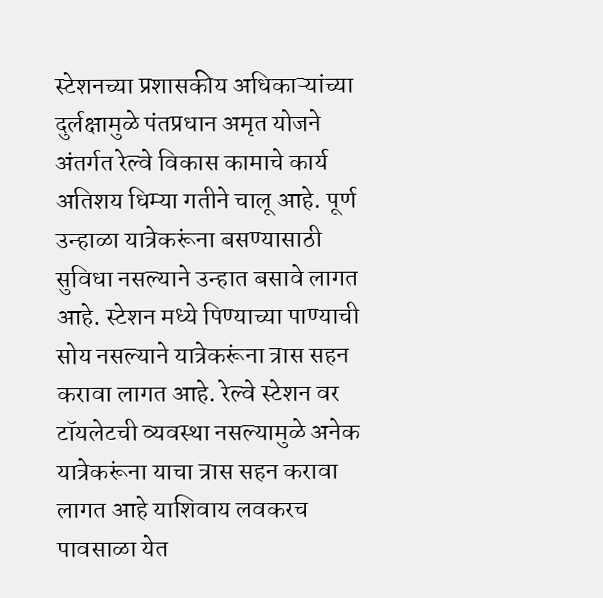स्टेशनच्या प्रशासकीय अधिकाऱ्यांच्या दुर्लक्षामुळे पंतप्रधान अमृत योजने अंतर्गत रेल्वे विकास कामाचे कार्य अतिशय धिम्या गतीने चालू आहे. पूर्ण उन्हाळा यात्रेकरूंना बसण्यासाठी सुविधा नसल्याने उन्हात बसावे लागत आहे. स्टेशन मध्ये पिण्याच्या पाण्याची सोय नसल्याने यात्रेकरूंना त्रास सहन करावा लागत आहे. रेल्वे स्टेशन वर टॉयलेटची व्यवस्था नसल्यामुळे अनेक यात्रेकरूंना याचा त्रास सहन करावा लागत आहे याशिवाय लवकरच पावसाळा येत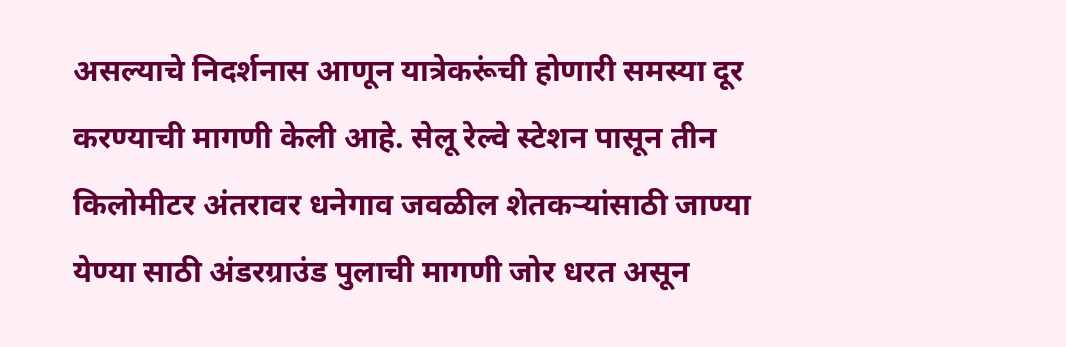असल्याचे निदर्शनास आणून यात्रेकरूंची होणारी समस्या दूर करण्याची मागणी केली आहे. सेलू रेल्वे स्टेशन पासून तीन किलोमीटर अंतरावर धनेगाव जवळील शेतकऱ्यांसाठी जाण्या येण्या साठी अंडरग्राउंड पुलाची मागणी जोर धरत असून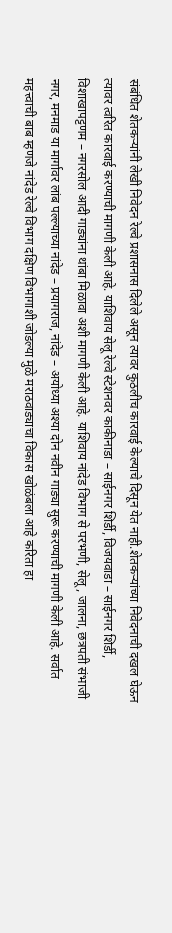संबंधित शेतकऱ्यांनी लेखी निवेदन रेल्वे प्रशासनास दिलेले असून त्यावर कुठलीच कारवाई केल्याचे दिसून येत नाही.शेतकऱ्यांच्या निवेदनाची दखल घेऊन त्यावर त्वरित कारवाई करण्याची मागणी केली आहे. याशिवाय सेलू रेल्वे स्टेशनवर काकीनाडा – साईनगर शिर्डी, विजयवाडा – साईनगर शिर्डी, विशाखापट्टणम – नगरसोल आदी गाड्यांना थांबा मिळावा अशी मागणी केली आहे. याशिवाय नांदेड विभाग से परभणी, सेलू, जालना, छत्रपती संभाजी नगर, मनमाड या मार्गावर लांब पल्ल्याच्या नांदेड – प्रयागराज, नांदेड – अयोध्या अश्या दोन नवीन गाड्या सुरू करण्याची मागणी केली आहे. सर्वात महत्त्वाची बाब म्हणजे नांदेड रेल्वे विभाग दक्षिण विभागाशी जोडल्या मुळे मराठवाड्याचा विकास खोळंबला आहे करिता हा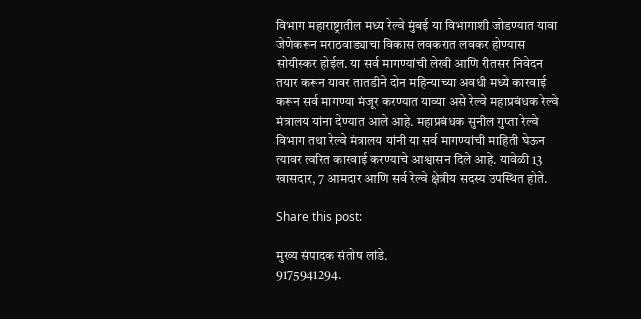विभाग महाराष्ट्रातील मध्य रेल्वे मुंबई या विभागाशी जोडण्यात यावा जेणेकरून मराठवाड्याचा विकास लवकरात लवकर होण्यास सोयीस्कर होईल. या सर्व मागण्यांची लेखी आणि रीतसर निवेदन तयार करून यावर तातडीने दोन महिन्याच्या अवधी मध्ये कारवाई करून सर्व मागण्या मंजूर करण्यात याव्या असे रेल्वे महाप्रबंधक रेल्वे मंत्रालय यांना देण्यात आले आहे. महाप्रबंधक सुनील गुप्ता रेल्वे विभाग तथा रेल्वे मंत्रालय यांनी या सर्व मागण्यांची माहिती घेऊन त्यावर त्वरित कारवाई करण्याचे आश्वासन दिले आहे. यावेळी 13 खासदार, 7 आमदार आणि सर्व रेल्वे क्षेत्रीय सदस्य उपस्थित होते.

Share this post:

मुख्य संपादक संतोष लांडे.
9175941294.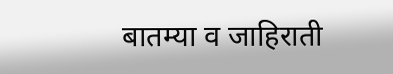बातम्या व जाहिराती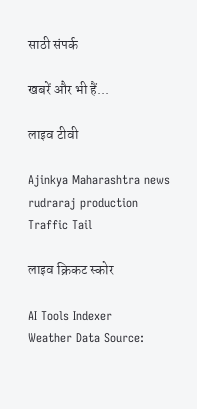साठी संपर्क

खबरें और भी हैं...

लाइव टीवी

Ajinkya Maharashtra news
rudraraj production
Traffic Tail

लाइव क्रिकट स्कोर

AI Tools Indexer
Weather Data Source: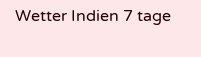Wetter Indien 7 tage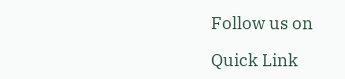Follow us on

Quick Link